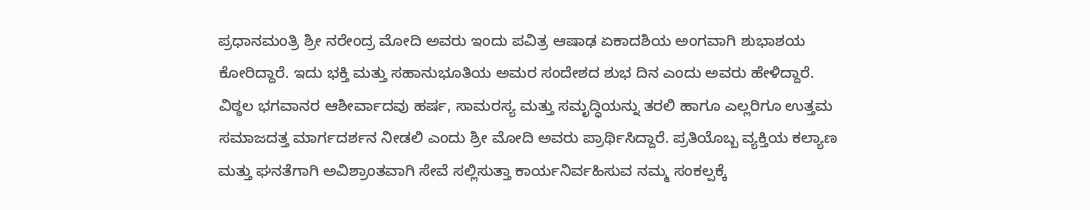ಪ್ರಧಾನಮಂತ್ರಿ ಶ್ರೀ ನರೇಂದ್ರ ಮೋದಿ ಅವರು ಇಂದು ಪವಿತ್ರ ಆಷಾಢ ಏಕಾದಶಿಯ ಅಂಗವಾಗಿ ಶುಭಾಶಯ ಕೋರಿದ್ದಾರೆ. ಇದು ಭಕ್ತಿ ಮತ್ತು ಸಹಾನುಭೂತಿಯ ಅಮರ ಸಂದೇಶದ ಶುಭ ದಿನ ಎಂದು ಅವರು ಹೇಳಿದ್ದಾರೆ.
ವಿಠ್ಠಲ ಭಗವಾನರ ಆಶೀರ್ವಾದವು ಹರ್ಷ, ಸಾಮರಸ್ಯ ಮತ್ತು ಸಮೃದ್ಧಿಯನ್ನು ತರಲಿ ಹಾಗೂ ಎಲ್ಲರಿಗೂ ಉತ್ತಮ ಸಮಾಜದತ್ತ ಮಾರ್ಗದರ್ಶನ ನೀಡಲಿ ಎಂದು ಶ್ರೀ ಮೋದಿ ಅವರು ಪ್ರಾರ್ಥಿಸಿದ್ದಾರೆ. ಪ್ರತಿಯೊಬ್ಬ ವ್ಯಕ್ತಿಯ ಕಲ್ಯಾಣ ಮತ್ತು ಘನತೆಗಾಗಿ ಅವಿಶ್ರಾಂತವಾಗಿ ಸೇವೆ ಸಲ್ಲಿಸುತ್ತಾ ಕಾರ್ಯನಿರ್ವಹಿಸುವ ನಮ್ಮ ಸಂಕಲ್ಪಕ್ಕೆ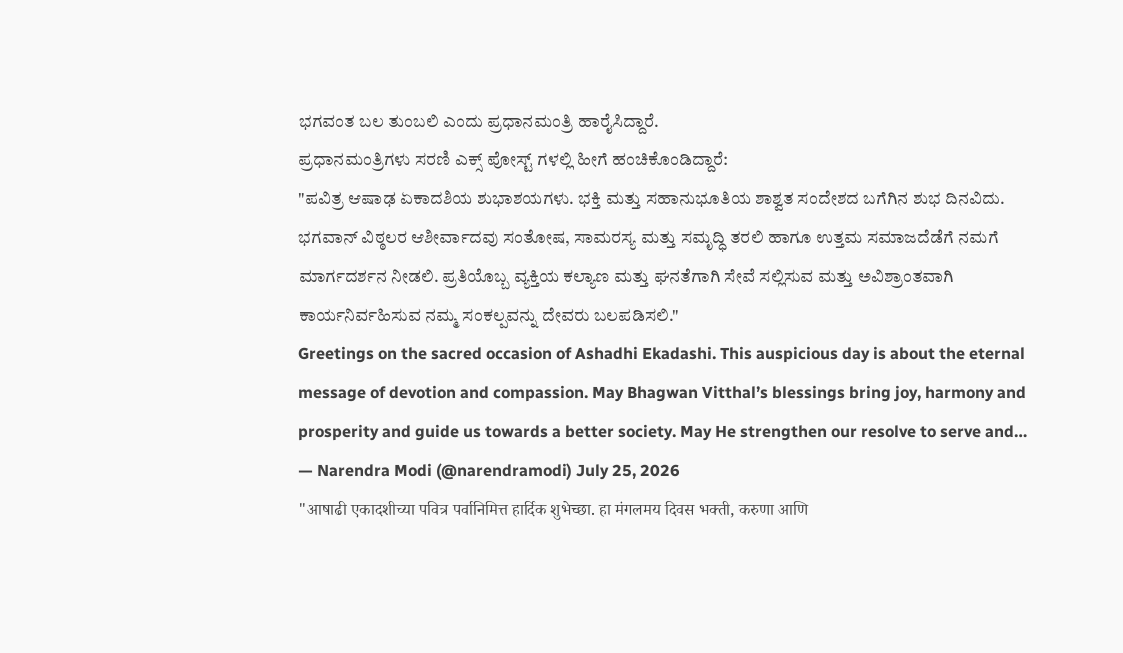ಭಗವಂತ ಬಲ ತುಂಬಲಿ ಎಂದು ಪ್ರಧಾನಮಂತ್ರಿ ಹಾರೈಸಿದ್ದಾರೆ.
ಪ್ರಧಾನಮಂತ್ರಿಗಳು ಸರಣಿ ಎಕ್ಸ್ ಪೋಸ್ಟ್ ಗಳಲ್ಲಿ ಹೀಗೆ ಹಂಚಿಕೊಂಡಿದ್ದಾರೆ:
"ಪವಿತ್ರ ಆಷಾಢ ಏಕಾದಶಿಯ ಶುಭಾಶಯಗಳು. ಭಕ್ತಿ ಮತ್ತು ಸಹಾನುಭೂತಿಯ ಶಾಶ್ವತ ಸಂದೇಶದ ಬಗೆಗಿನ ಶುಭ ದಿನವಿದು. ಭಗವಾನ್ ವಿಠ್ಠಲರ ಆಶೀರ್ವಾದವು ಸಂತೋಷ, ಸಾಮರಸ್ಯ ಮತ್ತು ಸಮೃದ್ಧಿ ತರಲಿ ಹಾಗೂ ಉತ್ತಮ ಸಮಾಜದೆಡೆಗೆ ನಮಗೆ ಮಾರ್ಗದರ್ಶನ ನೀಡಲಿ. ಪ್ರತಿಯೊಬ್ಬ ವ್ಯಕ್ತಿಯ ಕಲ್ಯಾಣ ಮತ್ತು ಘನತೆಗಾಗಿ ಸೇವೆ ಸಲ್ಲಿಸುವ ಮತ್ತು ಅವಿಶ್ರಾಂತವಾಗಿ ಕಾರ್ಯನಿರ್ವಹಿಸುವ ನಮ್ಮ ಸಂಕಲ್ಪವನ್ನು ದೇವರು ಬಲಪಡಿಸಲಿ."
Greetings on the sacred occasion of Ashadhi Ekadashi. This auspicious day is about the eternal message of devotion and compassion. May Bhagwan Vitthal’s blessings bring joy, harmony and prosperity and guide us towards a better society. May He strengthen our resolve to serve and…
— Narendra Modi (@narendramodi) July 25, 2026
"आषाढी एकादशीच्या पवित्र पर्वानिमित्त हार्दिक शुभेच्छा. हा मंगलमय दिवस भक्ती, करुणा आणि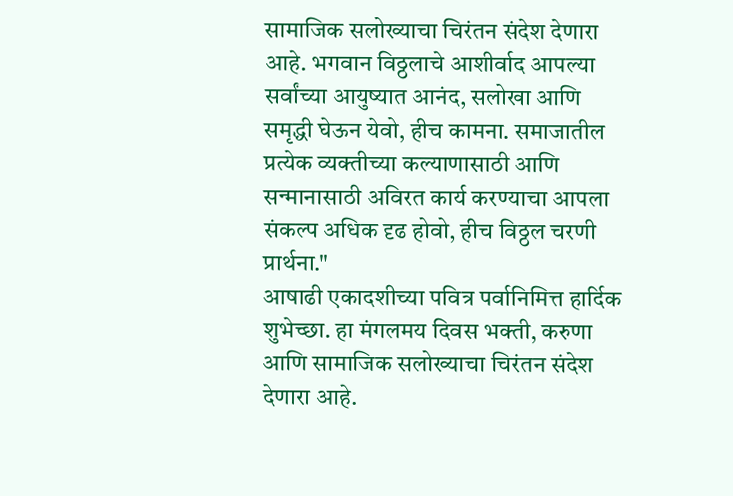सामाजिक सलोख्याचा चिरंतन संदेश देणारा आहे. भगवान विठ्ठलाचे आशीर्वाद आपल्या सर्वांच्या आयुष्यात आनंद, सलोखा आणि समृद्धी घेऊन येवो, हीच कामना. समाजातील प्रत्येक व्यक्तीच्या कल्याणासाठी आणि सन्मानासाठी अविरत कार्य करण्याचा आपला संकल्प अधिक दृढ होवो, हीच विठ्ठल चरणी प्रार्थना."
आषाढी एकादशीच्या पवित्र पर्वानिमित्त हार्दिक शुभेच्छा. हा मंगलमय दिवस भक्ती, करुणा आणि सामाजिक सलोख्याचा चिरंतन संदेश देणारा आहे.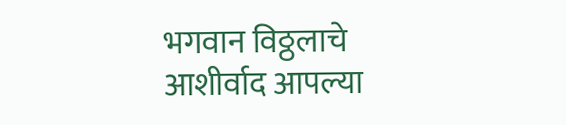भगवान विठ्ठलाचे आशीर्वाद आपल्या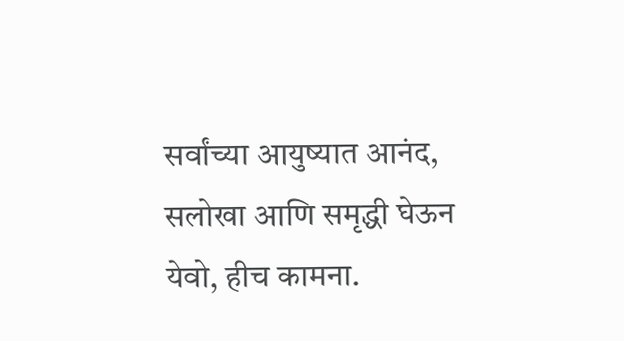सर्वांच्या आयुष्यात आनंद, सलोखा आणि समृद्धी घेऊन येवो, हीच कामना.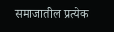समाजातील प्रत्येक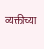व्यक्तीच्या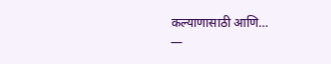कल्याणासाठी आणि…
—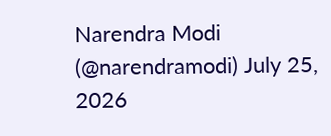Narendra Modi (@narendramodi) July 25, 2026